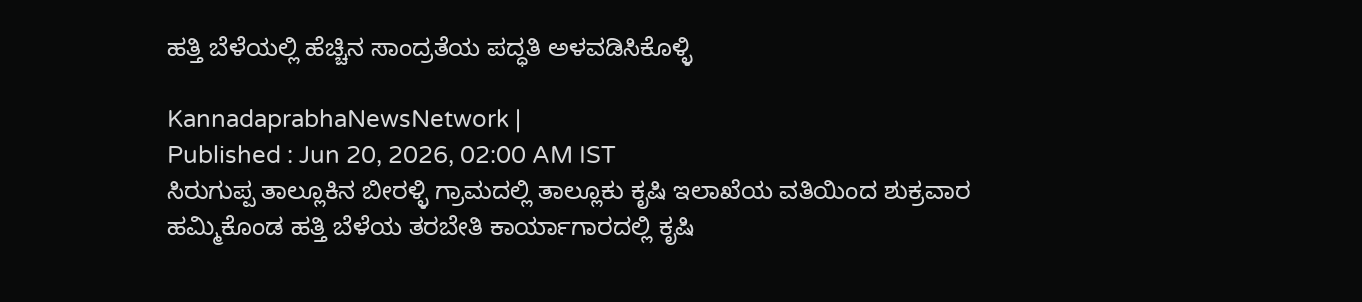ಹತ್ತಿ ಬೆಳೆಯಲ್ಲಿ ಹೆಚ್ಚಿನ ಸಾಂದ್ರತೆಯ ಪದ್ಧತಿ ಅಳವಡಿಸಿಕೊಳ್ಳಿ

KannadaprabhaNewsNetwork |
Published : Jun 20, 2026, 02:00 AM IST
ಸಿರುಗುಪ್ಪ ತಾಲ್ಲೂಕಿನ ಬೀರಳ್ಳಿ ಗ್ರಾಮದಲ್ಲಿ ತಾಲ್ಲೂಕು ಕೃಷಿ ಇಲಾಖೆಯ ವತಿಯಿಂದ ಶುಕ್ರವಾರ ಹಮ್ಮಿಕೊಂಡ ಹತ್ತಿ ಬೆಳೆಯ ತರಬೇತಿ ಕಾರ್ಯಾಗಾರದಲ್ಲಿ ಕೃಷಿ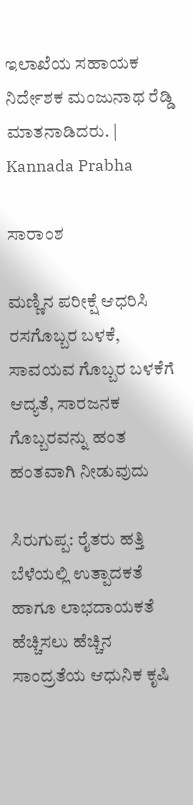ಇಲಾಖೆಯ ಸಹಾಯಕ ನಿರ್ದೇಶಕ ಮಂಜುನಾಥ ರೆಡ್ಡಿ ಮಾತನಾಡಿದರು. | Kannada Prabha

ಸಾರಾಂಶ

ಮಣ್ಣಿನ ಪರೀಕ್ಷೆ ಆಧರಿಸಿ ರಸಗೊಬ್ಬರ ಬಳಕೆ, ಸಾವಯವ ಗೊಬ್ಬರ ಬಳಕೆಗೆ ಆದ್ಯತೆ, ಸಾರಜನಕ ಗೊಬ್ಬರವನ್ನು ಹಂತ ಹಂತವಾಗಿ ನೀಡುವುದು

ಸಿರುಗುಪ್ಪ: ರೈತರು ಹತ್ತಿ ಬೆಳೆಯಲ್ಲಿ ಉತ್ಪಾದಕತೆ ಹಾಗೂ ಲಾಭದಾಯಕತೆ ಹೆಚ್ಚಿಸಲು ಹೆಚ್ಚಿನ ಸಾಂದ್ರತೆಯ ಆಧುನಿಕ ಕೃಷಿ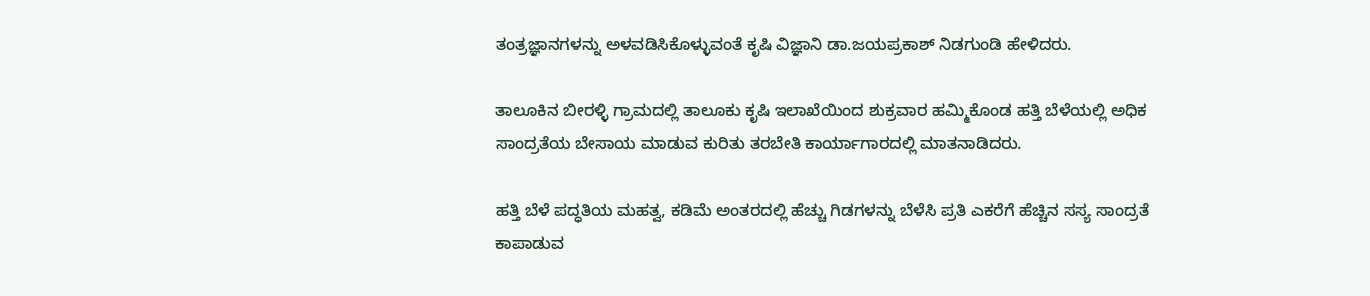ತಂತ್ರಜ್ಞಾನಗಳನ್ನು ಅಳವಡಿಸಿಕೊಳ್ಳುವಂತೆ ಕೃಷಿ ವಿಜ್ಞಾನಿ ಡಾ.ಜಯಪ್ರಕಾಶ್ ನಿಡಗುಂಡಿ ಹೇಳಿದರು.

ತಾಲೂಕಿನ ಬೀರಳ್ಳಿ ಗ್ರಾಮದಲ್ಲಿ ತಾಲೂಕು ಕೃಷಿ ಇಲಾಖೆಯಿಂದ ಶುಕ್ರವಾರ ಹಮ್ಮಿಕೊಂಡ ಹತ್ತಿ ಬೆಳೆಯಲ್ಲಿ ‌ಅಧಿಕ ಸಾಂದ್ರತೆಯ ಬೇಸಾಯ ಮಾಡುವ ಕುರಿತು ತರಬೇತಿ ಕಾರ್ಯಾಗಾರದಲ್ಲಿ ಮಾತನಾಡಿದರು.

ಹತ್ತಿ ಬೆಳೆ ಪದ್ಧತಿಯ ಮಹತ್ವ, ಕಡಿಮೆ ಅಂತರದಲ್ಲಿ ಹೆಚ್ಚು ಗಿಡಗಳನ್ನು ಬೆಳೆಸಿ ಪ್ರತಿ ಎಕರೆಗೆ ಹೆಚ್ಚಿನ ಸಸ್ಯ ಸಾಂದ್ರತೆ ಕಾಪಾಡುವ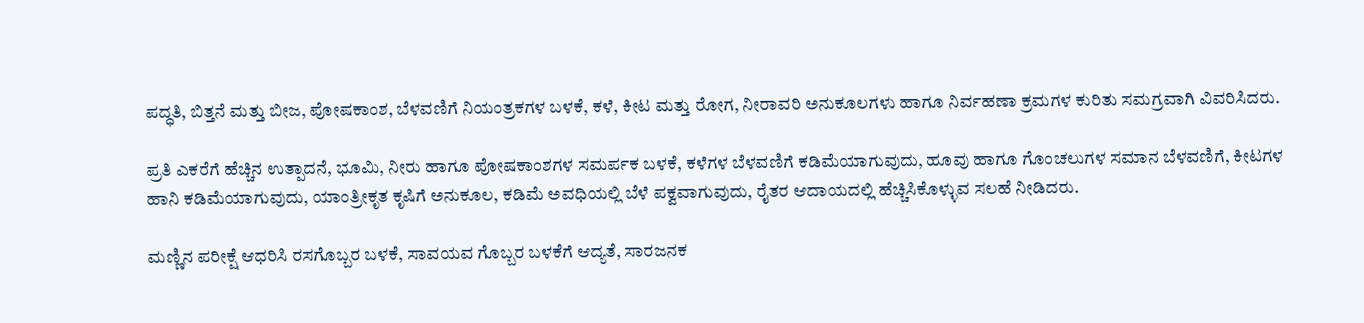ಪದ್ಧತಿ, ಬಿತ್ತನೆ ಮತ್ತು ಬೀಜ, ಪೋಷಕಾಂಶ, ಬೆಳವಣಿಗೆ ನಿಯಂತ್ರಕಗಳ ಬಳಕೆ, ಕಳೆ, ಕೀಟ ಮತ್ತು ರೋಗ, ನೀರಾವರಿ ಅನುಕೂಲಗಳು ಹಾಗೂ ನಿರ್ವಹಣಾ ಕ್ರಮಗಳ ಕುರಿತು ಸಮಗ್ರವಾಗಿ ವಿವರಿಸಿದರು.

ಪ್ರತಿ ಎಕರೆಗೆ ಹೆಚ್ಚಿನ ಉತ್ಪಾದನೆ, ಭೂಮಿ, ನೀರು ಹಾಗೂ ಪೋಷಕಾಂಶಗಳ ಸಮರ್ಪಕ ಬಳಕೆ, ಕಳೆಗಳ ಬೆಳವಣಿಗೆ ಕಡಿಮೆಯಾಗುವುದು, ಹೂವು ಹಾಗೂ ಗೊಂಚಲುಗಳ ಸಮಾನ ಬೆಳವಣಿಗೆ, ಕೀಟಗಳ ಹಾನಿ ಕಡಿಮೆಯಾಗುವುದು, ಯಾಂತ್ರೀಕೃತ ಕೃಷಿಗೆ ಅನುಕೂಲ, ಕಡಿಮೆ ಅವಧಿಯಲ್ಲಿ ಬೆಳೆ ಪಕ್ವವಾಗುವುದು, ರೈತರ ಆದಾಯದಲ್ಲಿ ಹೆಚ್ಚಿಸಿಕೊಳ್ಳುವ ಸಲಹೆ ನೀಡಿದರು.

ಮಣ್ಣಿನ ಪರೀಕ್ಷೆ ಆಧರಿಸಿ ರಸಗೊಬ್ಬರ ಬಳಕೆ, ಸಾವಯವ ಗೊಬ್ಬರ ಬಳಕೆಗೆ ಆದ್ಯತೆ, ಸಾರಜನಕ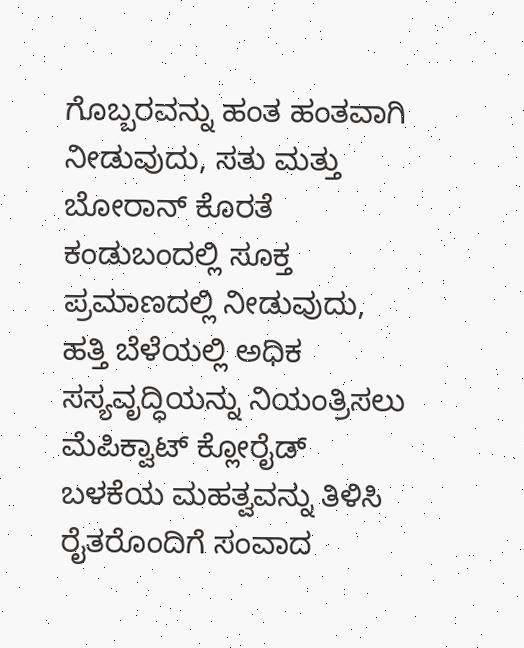ಗೊಬ್ಬರವನ್ನು ಹಂತ ಹಂತವಾಗಿ ನೀಡುವುದು, ಸತು ಮತ್ತು ಬೋರಾನ್ ಕೊರತೆ ಕಂಡುಬಂದಲ್ಲಿ ಸೂಕ್ತ ಪ್ರಮಾಣದಲ್ಲಿ ನೀಡುವುದು, ಹತ್ತಿ ಬೆಳೆಯಲ್ಲಿ ಅಧಿಕ ಸಸ್ಯವೃದ್ಧಿಯನ್ನು ನಿಯಂತ್ರಿಸಲು ಮೆಪಿಕ್ವಾಟ್ ಕ್ಲೋರೈಡ್ ಬಳಕೆಯ ಮಹತ್ವವನ್ನು ತಿಳಿಸಿ ರೈತರೊಂದಿಗೆ ಸಂವಾದ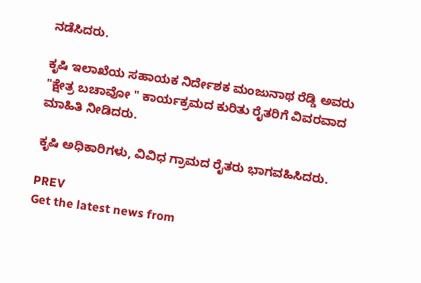ನಡೆಸಿದರು.

ಕೃಷಿ ಇಲಾಖೆಯ ಸಹಾಯಕ ನಿರ್ದೇಶಕ ಮಂಜುನಾಥ ರೆಡ್ಡಿ ಅವರು "ಕ್ಷೇತ್ರ ಬಚಾವೋ " ಕಾರ್ಯಕ್ರಮದ ಕುರಿತು ರೈತರಿಗೆ ವಿವರವಾದ ಮಾಹಿತಿ ನೀಡಿದರು.

ಕೃಷಿ ಅಧಿಕಾರಿಗಳು, ವಿವಿಧ ಗ್ರಾಮದ ರೈತರು ಭಾಗವಹಿಸಿದರು.

PREV
Get the latest news from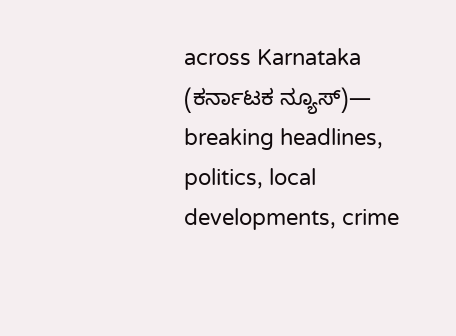across Karnataka (ಕರ್ನಾಟಕ ನ್ಯೂಸ್)— breaking headlines, politics, local developments, crime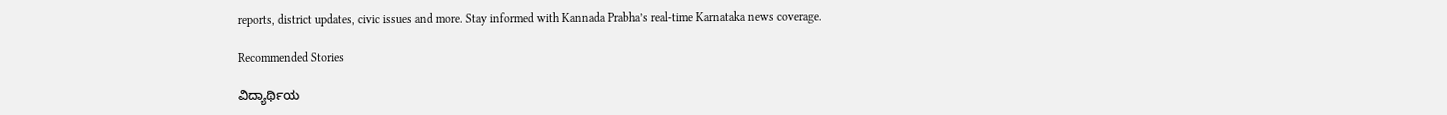reports, district updates, civic issues and more. Stay informed with Kannada Prabha’s real‑time Karnataka news coverage.

Recommended Stories

ವಿದ್ಯಾರ್ಥಿಯ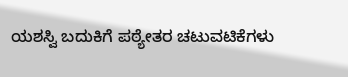ಯಶಸ್ವಿ ಬದುಕಿಗೆ ಪಠ್ಯೇತರ ಚಟುವಟಿಕೆಗಳು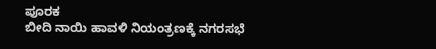ಪೂರಕ
ಬೀದಿ ನಾಯಿ ಹಾವಳಿ ನಿಯಂತ್ರಣಕ್ಕೆ ನಗರಸಭೆ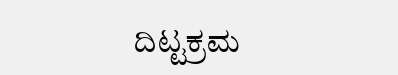ದಿಟ್ಟಕ್ರಮ